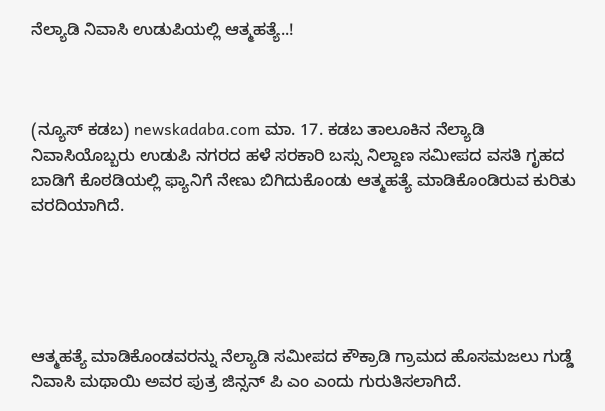ನೆಲ್ಯಾಡಿ ನಿವಾಸಿ ಉಡುಪಿಯಲ್ಲಿ ಆತ್ಮಹತ್ಯೆ..!



(ನ್ಯೂಸ್ ಕಡಬ) newskadaba.com ಮಾ. 17. ಕಡಬ ತಾಲೂಕಿನ ನೆಲ್ಯಾಡಿ ನಿವಾಸಿಯೊಬ್ಬರು ಉಡುಪಿ ನಗರದ ಹಳೆ ಸರಕಾರಿ ಬಸ್ಸು ನಿಲ್ದಾಣ ಸಮೀಪದ ವಸತಿ ಗೃಹದ ಬಾಡಿಗೆ ಕೊಠಡಿಯಲ್ಲಿ ಫ್ಯಾನಿಗೆ ನೇಣು ಬಿಗಿದುಕೊಂಡು ಆತ್ಮಹತ್ಯೆ ಮಾಡಿಕೊಂಡಿರುವ ಕುರಿತು ವರದಿಯಾಗಿದೆ.





ಆತ್ಮಹತ್ಯೆ ಮಾಡಿಕೊಂಡವರನ್ನು ನೆಲ್ಯಾಡಿ ಸಮೀಪದ ಕೌಕ್ರಾಡಿ ಗ್ರಾಮದ ಹೊಸಮಜಲು ಗುಡ್ಡೆ ನಿವಾಸಿ ಮಥಾಯಿ ಅವರ ಪುತ್ರ ಜಿನ್ಸನ್‌ ಪಿ ಎಂ ಎಂದು ಗುರುತಿಸಲಾಗಿದೆ.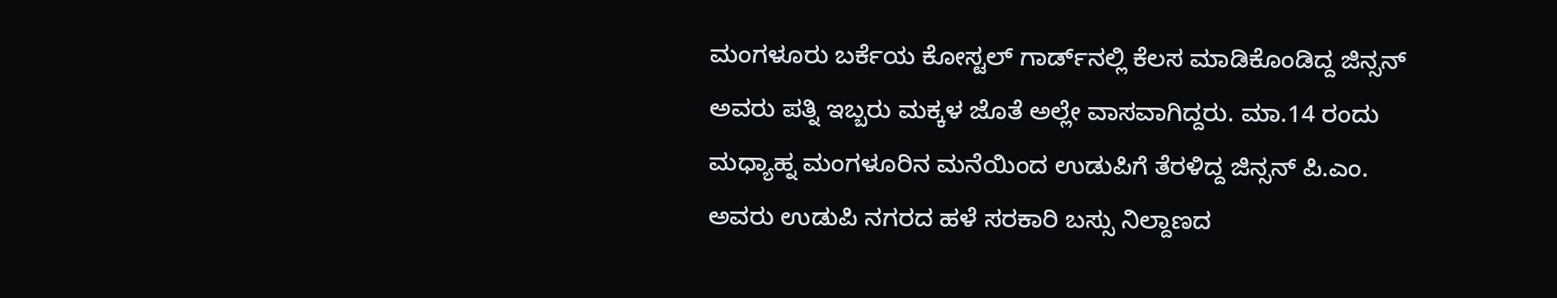ಮಂಗಳೂರು ಬರ್ಕೆಯ ಕೋಸ್ಟಲ್‌ ಗಾರ್ಡ್‌ನಲ್ಲಿ ಕೆಲಸ ಮಾಡಿಕೊಂಡಿದ್ದ ಜಿನ್ಸನ್‌ ಅವರು ಪತ್ನಿ ಇಬ್ಬರು ಮಕ್ಕಳ ಜೊತೆ ಅಲ್ಲೇ ವಾಸವಾಗಿದ್ದರು. ಮಾ.14 ರಂದು ಮಧ್ಯಾಹ್ನ ಮಂಗಳೂರಿನ ಮನೆಯಿಂದ ಉಡುಪಿಗೆ ತೆರಳಿದ್ದ ಜಿನ್ಸನ್‌ ಪಿ.ಎಂ. ಅವರು ಉಡುಪಿ ನಗರದ ಹಳೆ ಸರಕಾರಿ ಬಸ್ಸು ನಿಲ್ದಾಣದ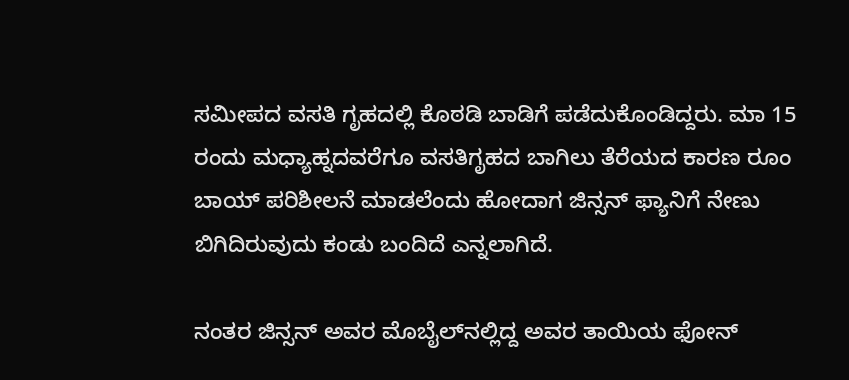ಸಮೀಪದ ವಸತಿ ಗೃಹದಲ್ಲಿ ಕೊಠಡಿ ಬಾಡಿಗೆ ಪಡೆದುಕೊಂಡಿದ್ದರು. ಮಾ 15 ರಂದು ಮಧ್ಯಾಹ್ನದವರೆಗೂ ವಸತಿಗೃಹದ ಬಾಗಿಲು ತೆರೆಯದ ಕಾರಣ ರೂಂ ಬಾಯ್‌ ಪರಿಶೀಲನೆ ಮಾಡಲೆಂದು ಹೋದಾಗ ಜಿನ್ಸನ್‌ ಫ್ಯಾನಿಗೆ ನೇಣು ಬಿಗಿದಿರುವುದು ಕಂಡು ಬಂದಿದೆ ಎನ್ನಲಾಗಿದೆ.

ನಂತರ ಜಿನ್ಸನ್‌ ಅವರ ಮೊಬೈಲ್‌ನಲ್ಲಿದ್ದ ಅವರ ತಾಯಿಯ ಫೋನ್‌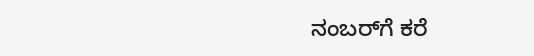ನಂಬರ್‌ಗೆ ಕರೆ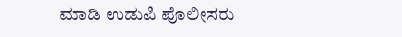ಮಾಡಿ ಉಡುಪಿ ಪೊಲೀಸರು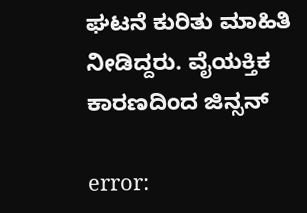ಘಟನೆ ಕುರಿತು ಮಾಹಿತಿ ನೀಡಿದ್ದರು. ವೈಯಕ್ತಿಕ ಕಾರಣದಿಂದ ಜಿನ್ಸನ್‌

error: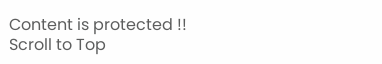Content is protected !!
Scroll to Top